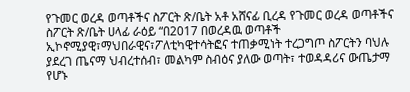የጉመር ወረዳ ወጣቶችና ስፖርት ጽ/ቤት አቶ አሸናፊ ቢረዳ የጉመር ወረዳ ወጣቶችና ስፖርት ጽ/ቤት ሀላፊ ራዕይ “በ2017 በወረዳዉ ወጣቶች ኢኮኖሚያዊ፣ማህበራዊና፣ፖለቲካዊተሳትፎና ተጠቃሚነት ተረጋግጦ ስፖርትን ባህሉ ያደረገ ጤናማ ህብረተሰብ፣ መልካም ስብዕና ያለው ወጣት፣ ተወዳዳሪና ውጤታማ የሆኑ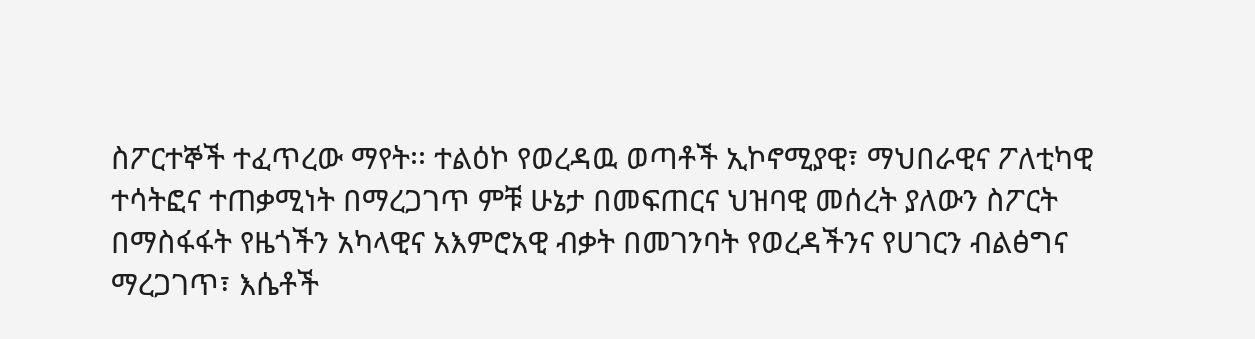ስፖርተኞች ተፈጥረው ማየት፡፡ ተልዕኮ የወረዳዉ ወጣቶች ኢኮኖሚያዊ፣ ማህበራዊና ፖለቲካዊ ተሳትፎና ተጠቃሚነት በማረጋገጥ ምቹ ሁኔታ በመፍጠርና ህዝባዊ መሰረት ያለውን ስፖርት በማስፋፋት የዜጎችን አካላዊና አእምሮአዊ ብቃት በመገንባት የወረዳችንና የሀገርን ብልፅግና ማረጋገጥ፣ እሴቶች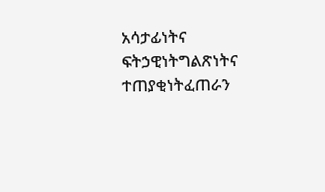አሳታፊነትና ፍትኃዊነትግልጽነትና ተጠያቂነትፈጠራን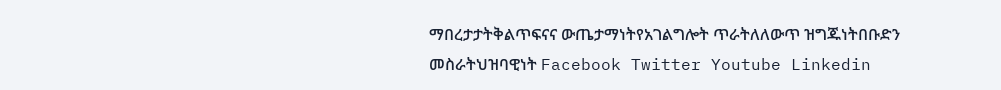ማበረታታትቅልጥፍናና ውጤታማነትየአገልግሎት ጥራትለለውጥ ዝግጁነትበቡድን መስራትህዝባዊነት Facebook Twitter Youtube Linkedin